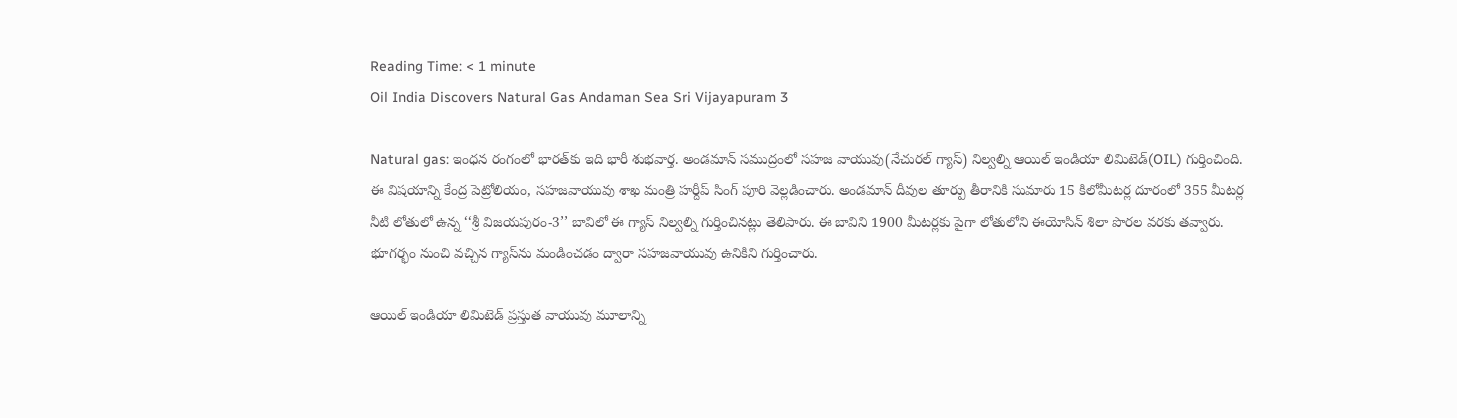Reading Time: < 1 minute
Oil India Discovers Natural Gas Andaman Sea Sri Vijayapuram 3

Natural gas: ఇంధన రంగంలో భారత్‌కు ఇది భారీ శుభవార్త. అండమాన్ సముద్రంలో సహజ వాయువు(నేచురల్ గ్యాస్) నిల్వల్ని ఆయిల్ ఇండియా లిమిటెడ్(OIL) గుర్తించింది. ఈ విషయాన్ని కేంద్ర పెట్రోలియం, సహజవాయువు శాఖ మంత్రి హర్దీప్ సింగ్ పూరి వెల్లడించారు. అండమాన్ దీవుల తూర్పు తీరానికి సుమారు 15 కిలోమీటర్ల దూరంలో 355 మీటర్ల నీటి లోతులో ఉన్న ‘‘శ్రీ విజయపురం-3’’ బావిలో ఈ గ్యాస్ నిల్వల్ని గుర్తించినట్లు తెలిపారు. ఈ బావిని 1900 మీటర్లకు పైగా లోతులోని ఈయోసిన్ శిలా పొరల వరకు తవ్వారు. భూగర్భం నుంచి వచ్చిన గ్యాస్‌ను మండించడం ద్వారా సహజవాయువు ఉనికిని గుర్తించారు.

ఆయిల్ ఇండియా లిమిటెడ్ ప్రస్తుత వాయువు మూలాన్ని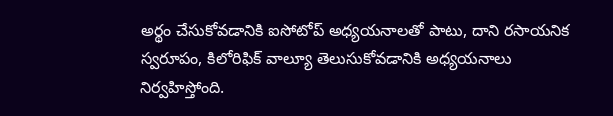అర్థం చేసుకోవడానికి ఐసోటోప్ అధ్యయనాలతో పాటు, దాని రసాయనిక స్వరూపం, కిలోరిఫిక్ వాల్యూ తెలుసుకోవడానికి అధ్యయనాలు నిర్వహిస్తోంది.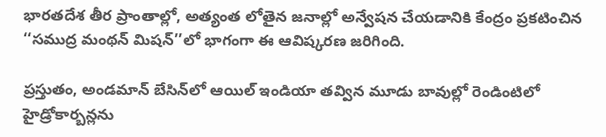భారతదేశ తీర ప్రాంతాల్లో, అత్యంత లోతైన జనాల్లో అన్వేషన చేయడానికి కేంద్రం ప్రకటించిన ‘‘సముద్ర మంథన్ మిషన్’’లో భాగంగా ఈ ఆవిష్కరణ జరిగింది.

ప్రస్తుతం, అండమాన్ బేసిన్‌లో ఆయిల్ ఇండియా తవ్విన మూడు బావుల్లో రెండింటిలో హైడ్రోకార్బన్లను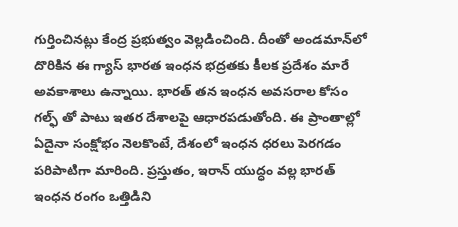గుర్తించినట్లు కేంద్ర ప్రభుత్వం వెల్లడించింది. దీంతో అండమాన్‌లో దొరికిన ఈ గ్యాస్ భారత ఇంధన భద్రతకు కీలక ప్రదేశం మారే అవకాశాలు ఉన్నాయి. భారత్ తన ఇంధన అవసరాల కోసం గల్ఫ్ తో పాటు ఇతర దేశాలపై ఆధారపడుతోంది. ఈ ప్రాంతాల్లో ఏదైనా సంక్షోభం నెలకొంటే, దేశంలో ఇంధన ధరలు పెరగడం పరిపాటిగా మారింది. ప్రస్తుతం, ఇరాన్ యుద్ధం వల్ల భారత్ ఇంధన రంగం ఒత్తిడిని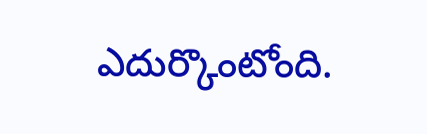ఎదుర్కొంటోంది.